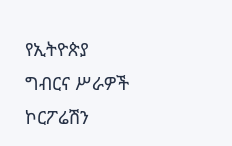የኢትዮጵያ ግብርና ሥራዎች ኮርፖሬሽን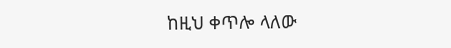ከዚህ ቀጥሎ ላለው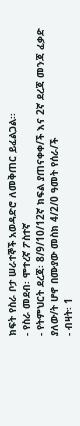ክፍት የስራ ቦታ ሠራተኞች አወዳድሮ ለመቅጠር ይፈልጋል፡፡
- የስራ መደብ፡ ሞተረኛ ፖስተኛ
- የትምህርት ደረጃ፡ 8/9/10/12ኛ ክፍል ያጠናቀቀ/ች እና 2ኛ ደረጃ መንጃ ፈቃድ ያለው/ት ሆኖ በሙያው መስክ 4/2/0 ዓመት የሰራ/ች
- ብዛት፡ 1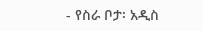- የስራ ቦታ፡ አዲስ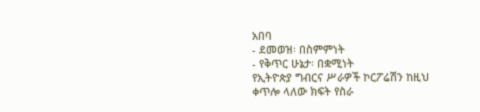አበባ
- ደመወዝ፡ በስምምነት
- የቅጥር ሁኔታ፡ በቋሚነት
የኢትዮጵያ ግብርና ሥራዎች ኮርፖሬሽን ከዚህ ቀጥሎ ላለው ክፍት የስራ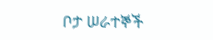ቦታ ሠራተኞች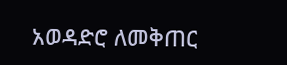አወዳድሮ ለመቅጠር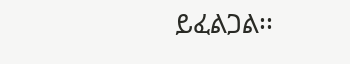ይፈልጋል፡፡